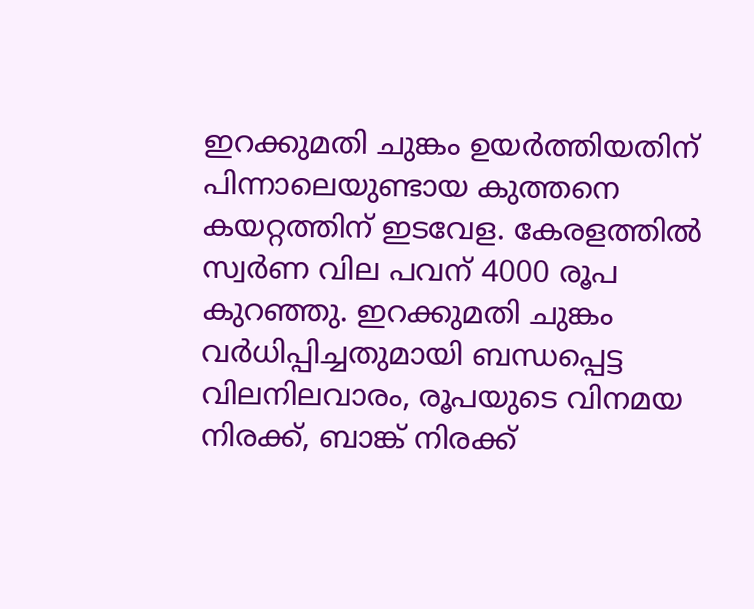ഇറക്കുമതി ചുങ്കം ഉയര്‍ത്തിയതിന് പിന്നാലെയുണ്ടായ കുത്തനെ കയറ്റത്തിന് ഇടവേള. കേരളത്തില്‍ സ്വര്‍ണ വില പവന് 4000 രൂപ കുറഞ്ഞു. ഇറക്കുമതി ചുങ്കം വര്‍ധിപ്പിച്ചതുമായി ബന്ധപ്പെട്ട വിലനിലവാരം, രൂപയുടെ വിനമയ നിരക്ക്, ബാങ്ക് നിരക്ക്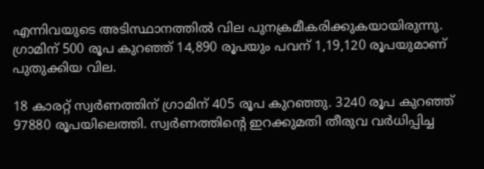എന്നിവയുടെ അടിസ്ഥാനത്തില്‍ വില പുനക്രമീകരിക്കുകയായിരുന്നു. ഗ്രാമിന് 500 രൂപ കുറഞ്ഞ് 14,890 രൂപയും പവന് 1,19,120 രൂപയുമാണ് പുതുക്കിയ വില.

18 കാരറ്റ് സ്വര്‍ണത്തിന് ഗ്രാമിന് 405 രൂപ കുറഞ്ഞു. 3240 രൂപ കുറഞ്ഞ് 97880 രൂപയിലെത്തി. സ്വര്‍ണത്തിന്‍റെ ഇറക്കുമതി തീരുവ വര്‍ധിപ്പിച്ച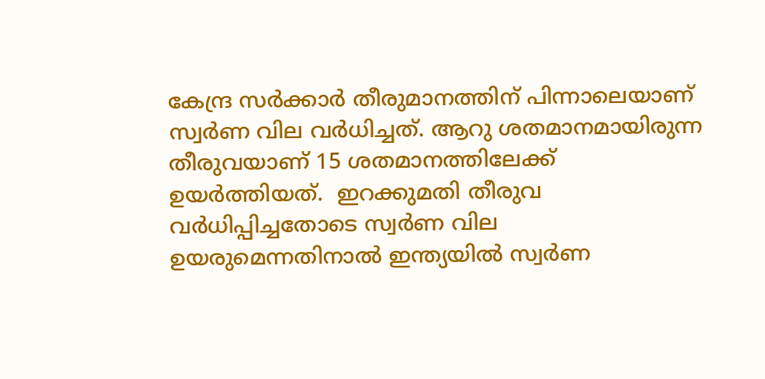കേന്ദ്ര സര്‍ക്കാര്‍ തീരുമാനത്തിന് പിന്നാലെയാണ് സ്വര്‍ണ വില വര്‍ധിച്ചത്. ആറു ശതമാനമായിരുന്ന തീരുവയാണ് 15 ശതമാനത്തിലേക്ക് ഉയര്‍ത്തിയത്.  ഇറക്കുമതി തീരുവ വര്‍ധിപ്പിച്ചതോടെ സ്വര്‍ണ വില ഉയരുമെന്നതിനാല്‍ ഇന്ത്യയില്‍ സ്വര്‍ണ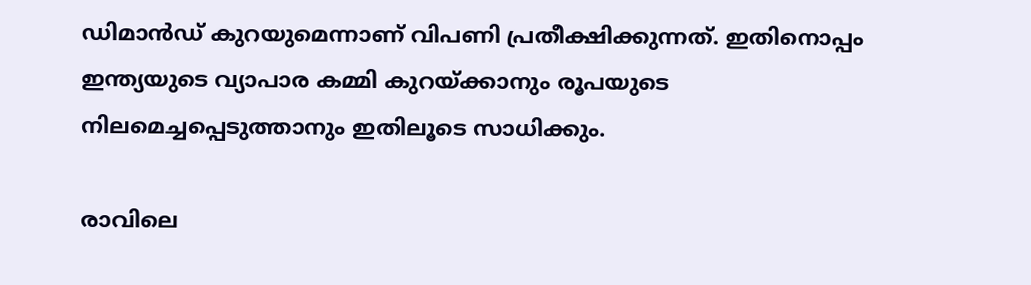ഡിമാന്‍ഡ് കുറയുമെന്നാണ് വിപണി പ്രതീക്ഷിക്കുന്നത്. ഇതിനൊപ്പം ഇന്ത്യയുടെ വ്യാപാര കമ്മി കുറയ്ക്കാനും രൂപയുടെ നിലമെച്ചപ്പെടുത്താനും ഇതിലൂടെ സാധിക്കും.

രാവിലെ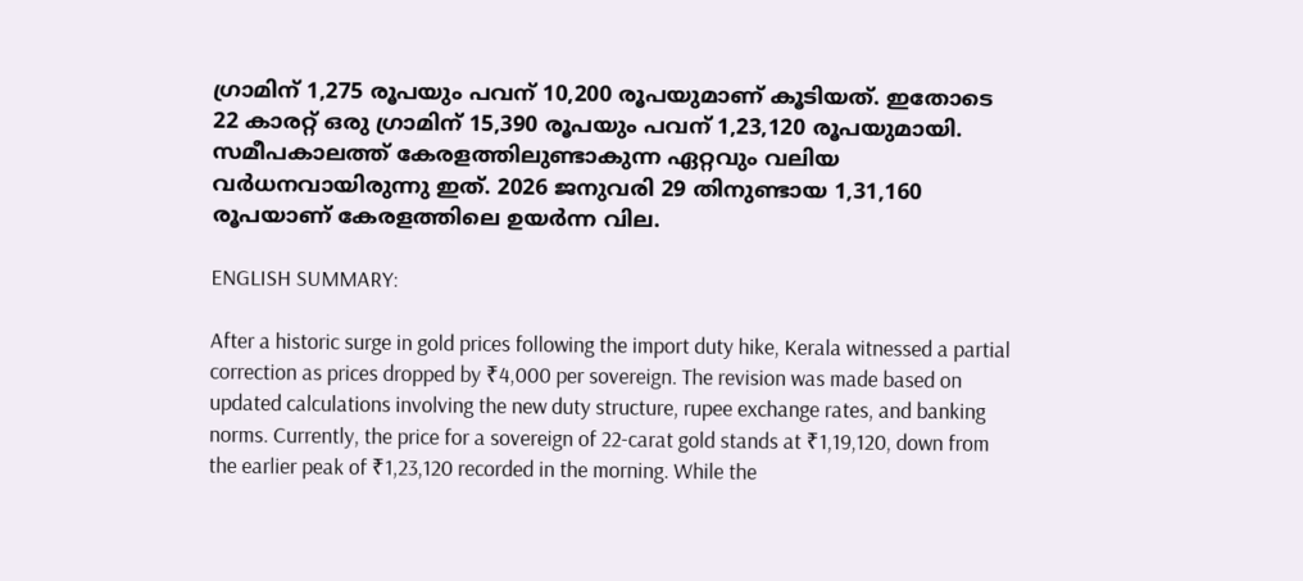ഗ്രാമിന് 1,275 രൂപയും പവന് 10,200 രൂപയുമാണ് കൂടിയത്. ഇതോടെ 22 കാരറ്റ് ഒരു ഗ്രാമിന് 15,390 രൂപയും പവന് 1,23,120 രൂപയുമായി. സമീപകാലത്ത് കേരളത്തിലുണ്ടാകുന്ന ഏറ്റവും വലിയ വര്‍ധനവായിരുന്നു ഇത്. 2026 ജനുവരി 29 തിനുണ്ടായ 1,31,160 രൂപയാണ് കേരളത്തിലെ ഉയര്‍ന്ന വില.

ENGLISH SUMMARY:

After a historic surge in gold prices following the import duty hike, Kerala witnessed a partial correction as prices dropped by ₹4,000 per sovereign. The revision was made based on updated calculations involving the new duty structure, rupee exchange rates, and banking norms. Currently, the price for a sovereign of 22-carat gold stands at ₹1,19,120, down from the earlier peak of ₹1,23,120 recorded in the morning. While the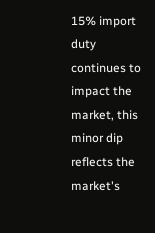15% import duty continues to impact the market, this minor dip reflects the market's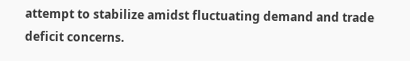attempt to stabilize amidst fluctuating demand and trade deficit concerns.